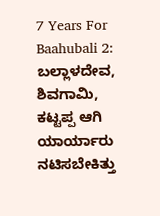7 Years For Baahubali 2: ಬಲ್ಲಾಳದೇವ, ಶಿವಗಾಮಿ, ಕಟ್ಟಪ್ಪ ಆಗಿ ಯಾರ್ಯಾರು ನಟಿಸಬೇಕಿತ್ತು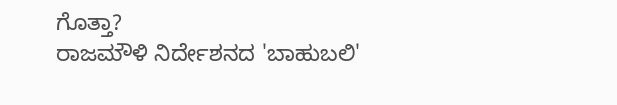ಗೊತ್ತಾ?
ರಾಜಮೌಳಿ ನಿರ್ದೇಶನದ 'ಬಾಹುಬಲಿ'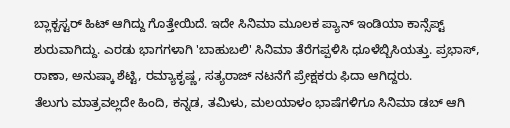ಬ್ಲಾಕ್ಬಸ್ಟರ್ ಹಿಟ್ ಆಗಿದ್ದು ಗೊತ್ತೇಯಿದೆ. ಇದೇ ಸಿನಿಮಾ ಮೂಲಕ ಪ್ಯಾನ್ ಇಂಡಿಯಾ ಕಾನ್ಸೆಪ್ಟ್ ಶುರುವಾಗಿದ್ದು. ಎರಡು ಭಾಗಗಳಾಗಿ 'ಬಾಹುಬಲಿ' ಸಿನಿಮಾ ತೆರೆಗಪ್ಪಳಿಸಿ ಧೂಳೆಬ್ಬಿಸಿಯತ್ತು. ಪ್ರಭಾಸ್, ರಾಣಾ, ಅನುಷ್ಕಾ ಶೆಟ್ಟಿ, ರಮ್ಯಾಕೃಷ್ಣ, ಸತ್ಯರಾಜ್ ನಟನೆಗೆ ಪ್ರೇಕ್ಷಕರು ಫಿದಾ ಆಗಿದ್ದರು.
ತೆಲುಗು ಮಾತ್ರವಲ್ಲದೇ ಹಿಂದಿ, ಕನ್ನಡ, ತಮಿಳು, ಮಲಯಾಳಂ ಭಾಷೆಗಳಿಗೂ ಸಿನಿಮಾ ಡಬ್ ಆಗಿ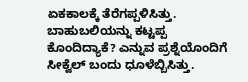ಏಕಕಾಲಕ್ಕೆ ತೆರೆಗಪ್ಪಳಿಸಿತ್ತು. ಬಾಹುಬಲಿಯನ್ನು ಕಟ್ಟಪ್ಪ ಕೊಂದಿದ್ಯಾಕೆ? ಎನ್ನುವ ಪ್ರಶ್ನೆಯೊಂದಿಗೆ ಸೀಕ್ವೆಲ್ ಬಂದು ಧೂಳೆಬ್ಬಿಸಿತ್ತು.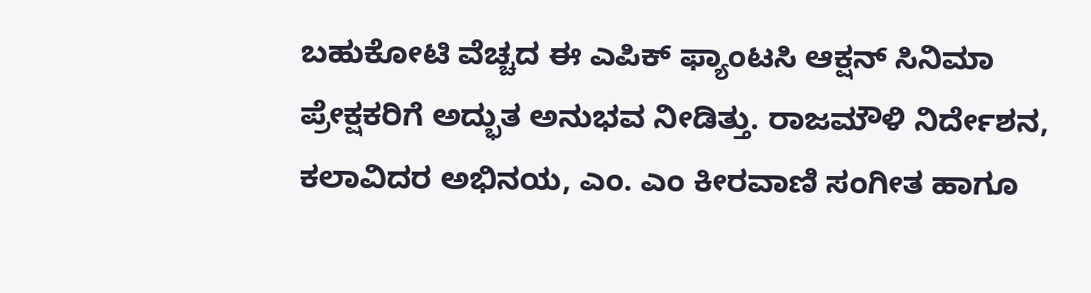ಬಹುಕೋಟಿ ವೆಚ್ಚದ ಈ ಎಪಿಕ್ ಫ್ಯಾಂಟಸಿ ಆಕ್ಷನ್ ಸಿನಿಮಾ ಪ್ರೇಕ್ಷಕರಿಗೆ ಅದ್ಭುತ ಅನುಭವ ನೀಡಿತ್ತು. ರಾಜಮೌಳಿ ನಿರ್ದೇಶನ, ಕಲಾವಿದರ ಅಭಿನಯ, ಎಂ. ಎಂ ಕೀರವಾಣಿ ಸಂಗೀತ ಹಾಗೂ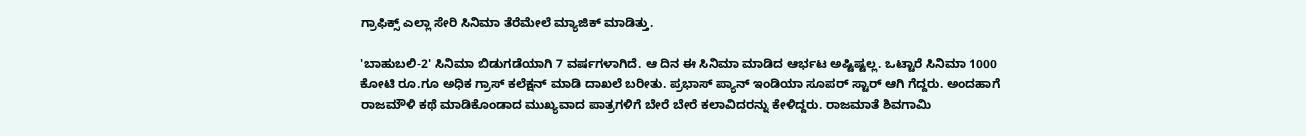ಗ್ರಾಫಿಕ್ಸ್ ಎಲ್ಲಾ ಸೇರಿ ಸಿನಿಮಾ ತೆರೆಮೇಲೆ ಮ್ಯಾಜಿಕ್ ಮಾಡಿತ್ತು.

'ಬಾಹುಬಲಿ-2' ಸಿನಿಮಾ ಬಿಡುಗಡೆಯಾಗಿ 7 ವರ್ಷಗಳಾಗಿದೆ. ಆ ದಿನ ಈ ಸಿನಿಮಾ ಮಾಡಿದ ಆರ್ಭಟ ಅಷ್ಟಿಷ್ಟಲ್ಲ. ಒಟ್ಟಾರೆ ಸಿನಿಮಾ 1000 ಕೋಟಿ ರೂ.ಗೂ ಅಧಿಕ ಗ್ರಾಸ್ ಕಲೆಕ್ಷನ್ ಮಾಡಿ ದಾಖಲೆ ಬರೀತು. ಪ್ರಭಾಸ್ ಪ್ಯಾನ್ ಇಂಡಿಯಾ ಸೂಪರ್ ಸ್ಟಾರ್ ಆಗಿ ಗೆದ್ದರು. ಅಂದಹಾಗೆ ರಾಜಮೌಳಿ ಕಥೆ ಮಾಡಿಕೊಂಡಾದ ಮುಖ್ಯವಾದ ಪಾತ್ರಗಳಿಗೆ ಬೇರೆ ಬೇರೆ ಕಲಾವಿದರನ್ನು ಕೇಳಿದ್ದರು. ರಾಜಮಾತೆ ಶಿವಗಾಮಿ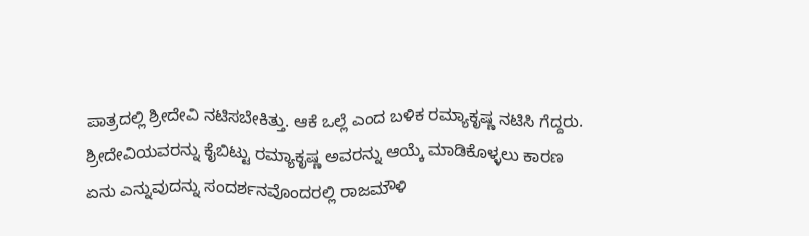ಪಾತ್ರದಲ್ಲಿ ಶ್ರೀದೇವಿ ನಟಿಸಬೇಕಿತ್ತು. ಆಕೆ ಒಲ್ಲೆ ಎಂದ ಬಳಿಕ ರಮ್ಯಾಕೃಷ್ಣ ನಟಿಸಿ ಗೆದ್ದರು.
ಶ್ರೀದೇವಿಯವರನ್ನು ಕೈಬಿಟ್ಟು ರಮ್ಯಾಕೃಷ್ಣ ಅವರನ್ನು ಆಯ್ಕೆ ಮಾಡಿಕೊಳ್ಳಲು ಕಾರಣ ಏನು ಎನ್ನುವುದನ್ನು ಸಂದರ್ಶನವೊಂದರಲ್ಲಿ ರಾಜಮೌಳಿ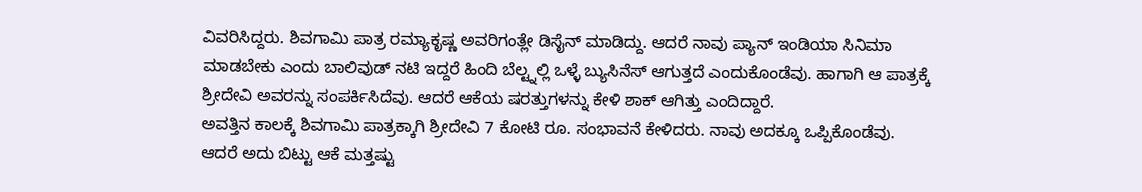ವಿವರಿಸಿದ್ದರು. ಶಿವಗಾಮಿ ಪಾತ್ರ ರಮ್ಯಾಕೃಷ್ಣ ಅವರಿಗಂತ್ಲೇ ಡಿಸೈನ್ ಮಾಡಿದ್ದು. ಆದರೆ ನಾವು ಪ್ಯಾನ್ ಇಂಡಿಯಾ ಸಿನಿಮಾ ಮಾಡಬೇಕು ಎಂದು ಬಾಲಿವುಡ್ ನಟಿ ಇದ್ದರೆ ಹಿಂದಿ ಬೆಲ್ಟ್ನಲ್ಲಿ ಒಳ್ಳೆ ಬ್ಯುಸಿನೆಸ್ ಆಗುತ್ತದೆ ಎಂದುಕೊಂಡೆವು. ಹಾಗಾಗಿ ಆ ಪಾತ್ರಕ್ಕೆ ಶ್ರೀದೇವಿ ಅವರನ್ನು ಸಂಪರ್ಕಿಸಿದೆವು. ಆದರೆ ಆಕೆಯ ಷರತ್ತುಗಳನ್ನು ಕೇಳಿ ಶಾಕ್ ಆಗಿತ್ತು ಎಂದಿದ್ದಾರೆ.
ಅವತ್ತಿನ ಕಾಲಕ್ಕೆ ಶಿವಗಾಮಿ ಪಾತ್ರಕ್ಕಾಗಿ ಶ್ರೀದೇವಿ 7 ಕೋಟಿ ರೂ. ಸಂಭಾವನೆ ಕೇಳಿದರು. ನಾವು ಅದಕ್ಕೂ ಒಪ್ಪಿಕೊಂಡೆವು. ಆದರೆ ಅದು ಬಿಟ್ಟು ಆಕೆ ಮತ್ತಷ್ಟು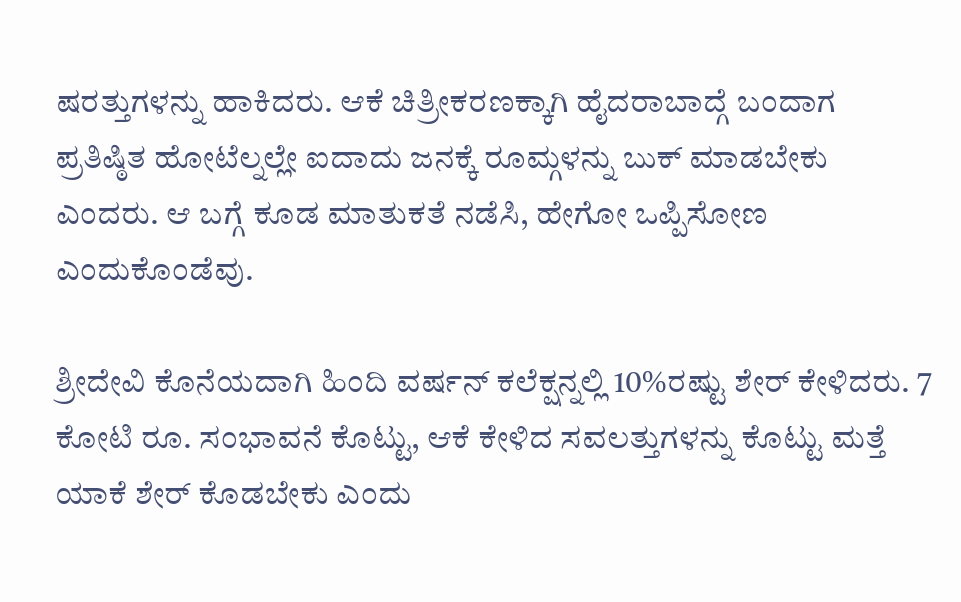ಷರತ್ತುಗಳನ್ನು ಹಾಕಿದರು. ಆಕೆ ಚಿತ್ರೀಕರಣಕ್ಕಾಗಿ ಹೈದರಾಬಾದ್ಗೆ ಬಂದಾಗ ಪ್ರತಿಷ್ಠಿತ ಹೋಟೆಲ್ನಲ್ಲೇ ಐದಾದು ಜನಕ್ಕೆ ರೂಮ್ಗಳನ್ನು ಬುಕ್ ಮಾಡಬೇಕು ಎಂದರು. ಆ ಬಗ್ಗೆ ಕೂಡ ಮಾತುಕತೆ ನಡೆಸಿ, ಹೇಗೋ ಒಪ್ಪಿಸೋಣ ಎಂದುಕೊಂಡೆವು.

ಶ್ರೀದೇವಿ ಕೊನೆಯದಾಗಿ ಹಿಂದಿ ವರ್ಷನ್ ಕಲೆಕ್ಷನ್ನಲ್ಲಿ 10%ರಷ್ಟು ಶೇರ್ ಕೇಳಿದರು. 7 ಕೋಟಿ ರೂ. ಸಂಭಾವನೆ ಕೊಟ್ಟು, ಆಕೆ ಕೇಳಿದ ಸವಲತ್ತುಗಳನ್ನು ಕೊಟ್ಟು ಮತ್ತೆ ಯಾಕೆ ಶೇರ್ ಕೊಡಬೇಕು ಎಂದು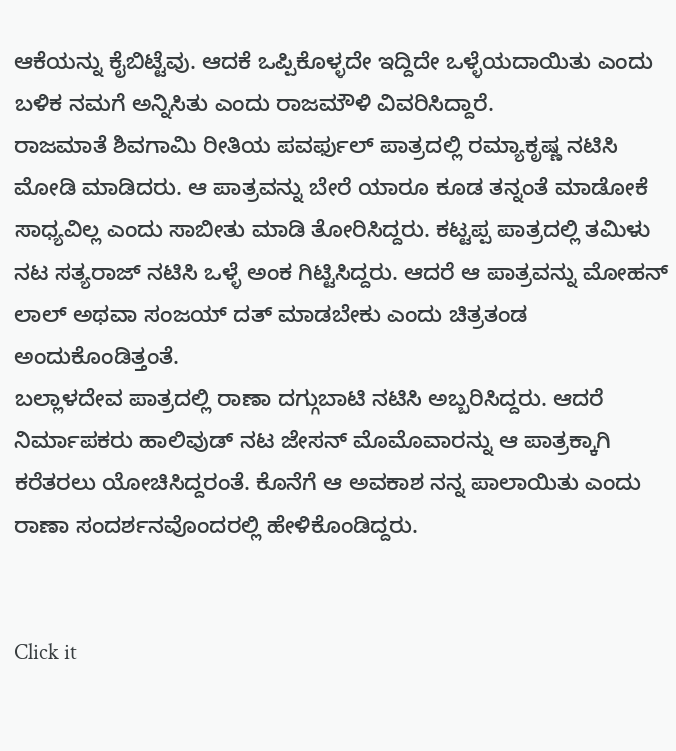ಆಕೆಯನ್ನು ಕೈಬಿಟ್ಟೆವು. ಆದಕೆ ಒಪ್ಪಿಕೊಳ್ಳದೇ ಇದ್ದಿದೇ ಒಳ್ಳೆಯದಾಯಿತು ಎಂದು ಬಳಿಕ ನಮಗೆ ಅನ್ನಿಸಿತು ಎಂದು ರಾಜಮೌಳಿ ವಿವರಿಸಿದ್ದಾರೆ.
ರಾಜಮಾತೆ ಶಿವಗಾಮಿ ರೀತಿಯ ಪವರ್ಫುಲ್ ಪಾತ್ರದಲ್ಲಿ ರಮ್ಯಾಕೃಷ್ಣ ನಟಿಸಿ ಮೋಡಿ ಮಾಡಿದರು. ಆ ಪಾತ್ರವನ್ನು ಬೇರೆ ಯಾರೂ ಕೂಡ ತನ್ನಂತೆ ಮಾಡೋಕೆ ಸಾಧ್ಯವಿಲ್ಲ ಎಂದು ಸಾಬೀತು ಮಾಡಿ ತೋರಿಸಿದ್ದರು. ಕಟ್ಟಪ್ಪ ಪಾತ್ರದಲ್ಲಿ ತಮಿಳು ನಟ ಸತ್ಯರಾಜ್ ನಟಿಸಿ ಒಳ್ಳೆ ಅಂಕ ಗಿಟ್ಟಿಸಿದ್ದರು. ಆದರೆ ಆ ಪಾತ್ರವನ್ನು ಮೋಹನ್ ಲಾಲ್ ಅಥವಾ ಸಂಜಯ್ ದತ್ ಮಾಡಬೇಕು ಎಂದು ಚಿತ್ರತಂಡ ಅಂದುಕೊಂಡಿತ್ತಂತೆ.
ಬಲ್ಲಾಳದೇವ ಪಾತ್ರದಲ್ಲಿ ರಾಣಾ ದಗ್ಗುಬಾಟಿ ನಟಿಸಿ ಅಬ್ಬರಿಸಿದ್ದರು. ಆದರೆ ನಿರ್ಮಾಪಕರು ಹಾಲಿವುಡ್ ನಟ ಜೇಸನ್ ಮೊಮೊವಾರನ್ನು ಆ ಪಾತ್ರಕ್ಕಾಗಿ ಕರೆತರಲು ಯೋಚಿಸಿದ್ದರಂತೆ. ಕೊನೆಗೆ ಆ ಅವಕಾಶ ನನ್ನ ಪಾಲಾಯಿತು ಎಂದು ರಾಣಾ ಸಂದರ್ಶನವೊಂದರಲ್ಲಿ ಹೇಳಿಕೊಂಡಿದ್ದರು.


Click it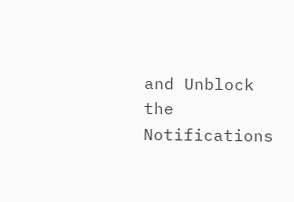and Unblock the Notifications